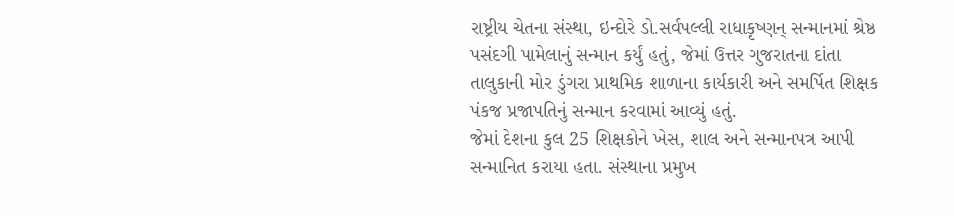રાષ્ટ્રીય ચેતના સંસ્થા, ઇન્દોરે ડો.સર્વપલ્લી રાધાકૃષ્ણન્ સન્માનમાં શ્રેષ્ઠ પસંદગી પામેલાનું સન્માન કર્યું હતું, જેમાં ઉત્તર ગુજરાતના દાંતા તાલુકાની મોર ડુંગરા પ્રાથમિક શાળાના કાર્યકારી અને સમર્પિત શિક્ષક પંકજ પ્રજાપતિનું સન્માન કરવામાં આવ્યું હતું.
જેમાં દેશના કુલ 25 શિક્ષકોને ખેસ, શાલ અને સન્માનપત્ર આપી સન્માનિત કરાયા હતા. સંસ્થાના પ્રમુખ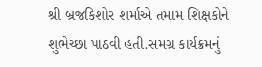શ્રી બ્રજકિશોર શર્માએ તમામ શિક્ષકોને શુભેચ્છા પાઠવી હતી.સમગ્ર કાર્યક્રમનું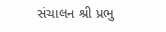સંચાલન શ્રી પ્રભુ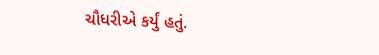ચૌધરીએ કર્યું હતું.